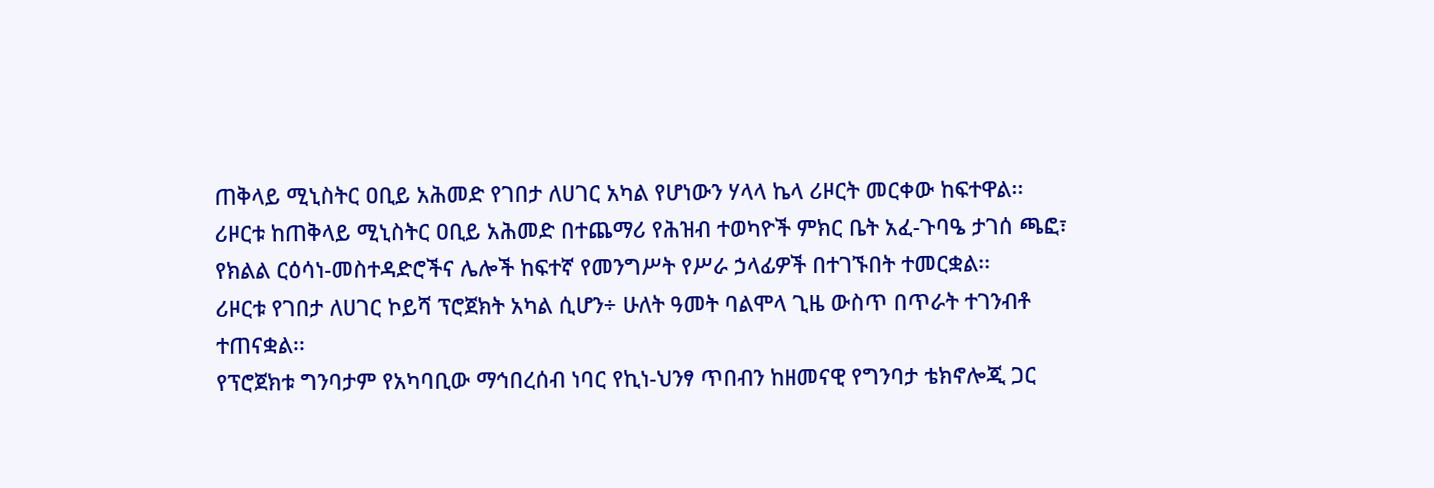ጠቅላይ ሚኒስትር ዐቢይ አሕመድ የገበታ ለሀገር አካል የሆነውን ሃላላ ኬላ ሪዞርት መርቀው ከፍተዋል፡፡
ሪዞርቱ ከጠቅላይ ሚኒስትር ዐቢይ አሕመድ በተጨማሪ የሕዝብ ተወካዮች ምክር ቤት አፈ-ጉባዔ ታገሰ ጫፎ፣ የክልል ርዕሳነ-መስተዳድሮችና ሌሎች ከፍተኛ የመንግሥት የሥራ ኃላፊዎች በተገኙበት ተመርቋል፡፡
ሪዞርቱ የገበታ ለሀገር ኮይሻ ፕሮጀክት አካል ሲሆን÷ ሁለት ዓመት ባልሞላ ጊዜ ውስጥ በጥራት ተገንብቶ ተጠናቋል፡፡
የፕሮጀክቱ ግንባታም የአካባቢው ማኅበረሰብ ነባር የኪነ-ህንፃ ጥበብን ከዘመናዊ የግንባታ ቴክኖሎጂ ጋር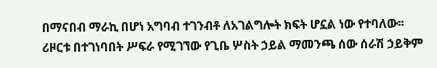በማናበብ ማራኪ በሆነ አግባብ ተገንብቶ ለአገልግሎት ክፍት ሆኗል ነው የተባለው፡፡
ሪዞርቱ በተገነባበት ሥፍራ የሚገኘው የጊቤ ሦስት ኃይል ማመንጫ ሰው ሰራሽ ኃይቅም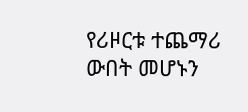የሪዞርቱ ተጨማሪ ውበት መሆኑን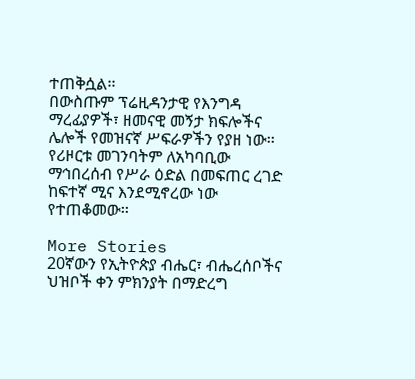ተጠቅሷል፡፡
በውስጡም ፕሬዚዳንታዊ የእንግዳ ማረፊያዎች፣ ዘመናዊ መኝታ ክፍሎችና ሌሎች የመዝናኛ ሥፍራዎችን የያዘ ነው፡፡
የሪዞርቱ መገንባትም ለአካባቢው ማኅበረሰብ የሥራ ዕድል በመፍጠር ረገድ ከፍተኛ ሚና እንደሚኖረው ነው የተጠቆመው፡፡

More Stories
20ኛውን የኢትዮጵያ ብሔር፣ ብሔረሰቦችና ህዝቦች ቀን ምክንያት በማድረግ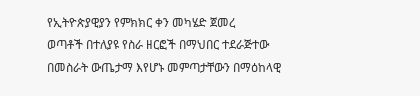የኢትዮጵያዊያን የምክክር ቀን መካሄድ ጀመረ
ወጣቶች በተለያዩ የስራ ዘርፎች በማህበር ተደራጅተው በመስራት ውጤታማ እየሆኑ መምጣታቸውን በማዕከላዊ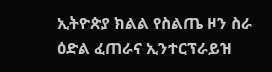ኢትዮጵያ ክልል የስልጤ ዞን ስራ ዕድል ፈጠራና ኢንተርፕራይዝ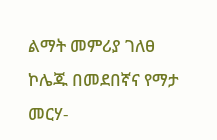ልማት መምሪያ ገለፀ
ኮሌጁ በመደበኛና የማታ መርሃ-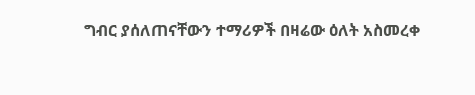ግብር ያሰለጠናቸውን ተማሪዎች በዛሬው ዕለት አስመረቀ